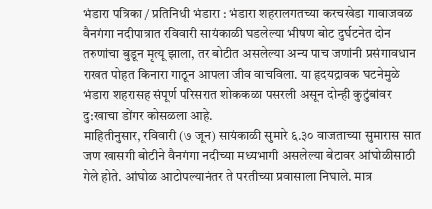भंडारा पत्रिका / प्रतिनिधी भंडारा : भंडारा शहरालगतच्या करचखेडा गावाजवळ वैनगंगा नदीपात्रात रविवारी सायंकाळी घडलेल्या भीषण बोट दुर्घटनेत दोन तरुणांचा बुडून मृत्यू झाला, तर बोटीत असलेल्या अन्य पाच जणांनी प्रसंगावधान राखत पोहत किनारा गाठून आपला जीव वाचविला. या हृदयद्रावक घटनेमुळे भंडारा शहरासह संपूर्ण परिसरात शोककळा पसरली असून दोन्ही कुटुंबांवर दु:खाचा डोंगर कोसळला आहे.
माहितीनुसार, रविवारी (७ जून) सायंकाळी सुमारे ६.३० वाजताच्या सुमारास सात जण खासगी बोटीने वैनगंगा नदीच्या मध्यभागी असलेल्या बेटावर आंघोळीसाठी गेले होते. आंघोळ आटोपल्यानंतर ते परतीच्या प्रवासाला निघाले. मात्र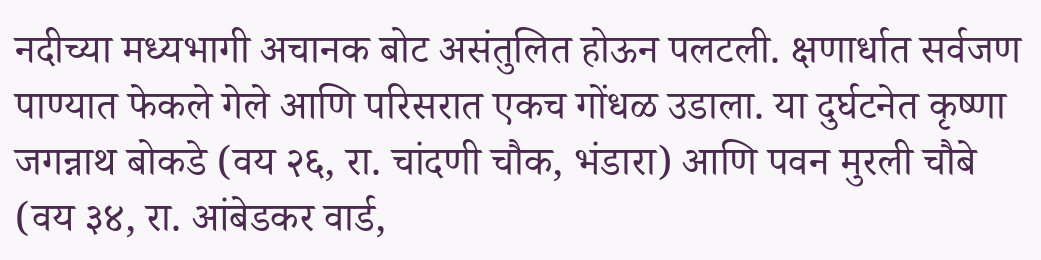नदीच्या मध्यभागी अचानक बोट असंतुलित होऊन पलटली. क्षणार्धात सर्वजण पाण्यात फेकले गेले आणि परिसरात एकच गोंधळ उडाला. या दुर्घटनेत कृष्णा जगन्नाथ बोकडे (वय २६, रा. चांदणी चौक, भंडारा) आणि पवन मुरली चौबे (वय ३४, रा. आंबेडकर वार्ड,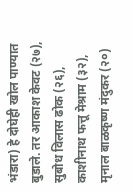भंडारा) हे दोघेही खोल पाण्यात बुडाले. तर आकाश केवट (२७), सुबोध विलास ढोक (२६), काशीनाथ फत्तू मेश्राम (३२), मृनाल बाळकृष्ण मंदुकर (२०)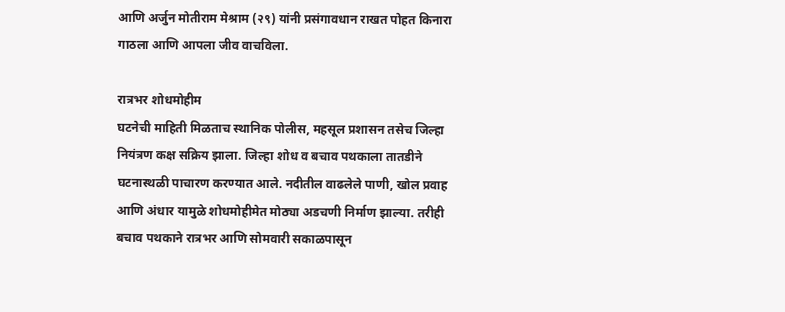आणि अर्जुन मोतीराम मेश्राम (२९) यांनी प्रसंगावधान राखत पोहत किनारा गाठला आणि आपला जीव वाचविला.

रात्रभर शोधमोहीम
घटनेची माहिती मिळताच स्थानिक पोलीस, महसूल प्रशासन तसेच जिल्हा नियंत्रण कक्ष सक्रिय झाला. जिल्हा शोध व बचाव पथकाला तातडीने घटनास्थळी पाचारण करण्यात आले. नदीतील वाढलेले पाणी, खोल प्रवाह आणि अंधार यामुळे शोधमोहीमेत मोठ्या अडचणी निर्माण झाल्या. तरीही बचाव पथकाने रात्रभर आणि सोमवारी सकाळपासून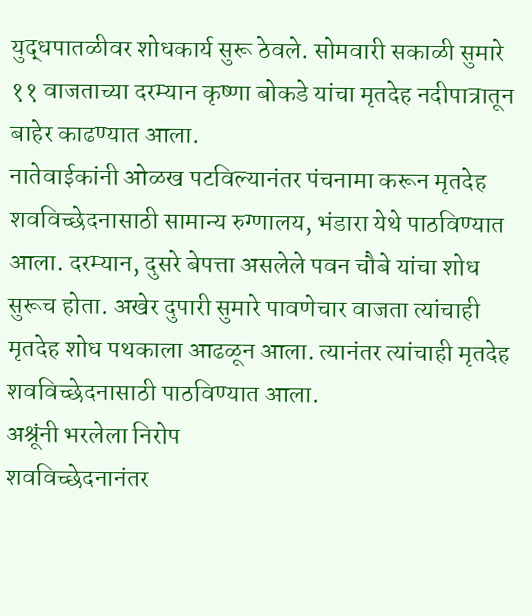युद्धपातळीवर शोधकार्य सुरू ठेवले. सोमवारी सकाळी सुमारे ११ वाजताच्या दरम्यान कृष्णा बोकडे यांचा मृतदेह नदीपात्रातून बाहेर काढण्यात आला.
नातेवाईकांनी ओळख पटविल्यानंतर पंचनामा करून मृतदेह शवविच्छेदनासाठी सामान्य रुग्णालय, भंडारा येथे पाठविण्यात आला. दरम्यान, दुसरे बेपत्ता असलेले पवन चौबे यांचा शोध सुरूच होता. अखेर दुपारी सुमारे पावणेचार वाजता त्यांचाही मृतदेह शोध पथकाला आढळून आला. त्यानंतर त्यांचाही मृतदेह शवविच्छेदनासाठी पाठविण्यात आला.
अश्रूंनी भरलेला निरोप
शवविच्छेदनानंतर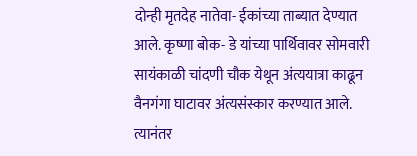दोन्ही मृतदेह नातेवा- ईकांच्या ताब्यात देण्यात आले. कृष्णा बोक- डे यांच्या पार्थिवावर सोमवारी सायंकाळी चांदणी चौक येथून अंत्ययात्रा काढून वैनगंगा घाटावर अंत्यसंस्कार करण्यात आले. त्यानंतर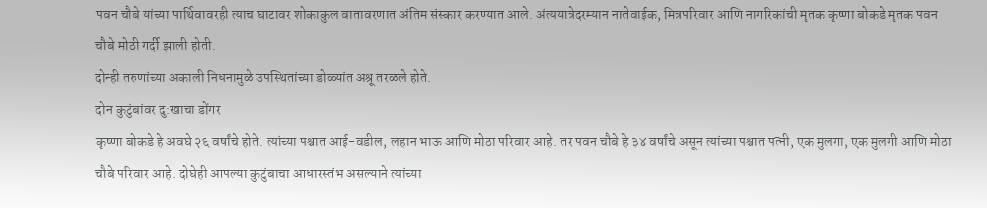पवन चौबे यांच्या पार्थिवावरही त्याच घाटावर शोकाकुल वातावरणात अंतिम संस्कार करण्यात आले. अंत्ययात्रेदरम्यान नातेवाईक, मित्रपरिवार आणि नागरिकांची मृतक कृष्णा बोकडे मृतक पवन चौबे मोठी गर्दी झाली होती.
दोन्ही तरुणांच्या अकाली निधनामुळे उपस्थितांच्या डोळ्यांत अश्रू तरळले होते.
दोन कुटुंबांवर दु:खाचा डोंगर
कृष्णा बोकडे हे अवघे २६ वर्षांचे होते. त्यांच्या पश्चात आई-वडील, लहान भाऊ आणि मोठा परिवार आहे. तर पवन चौबे हे ३४ वर्षांचे असून त्यांच्या पश्चात पत्नी, एक मुलगा, एक मुलगी आणि मोठा चौबे परिवार आहे. दोघेही आपल्या कुटुंबाचा आधारस्तंभ असल्याने त्यांच्या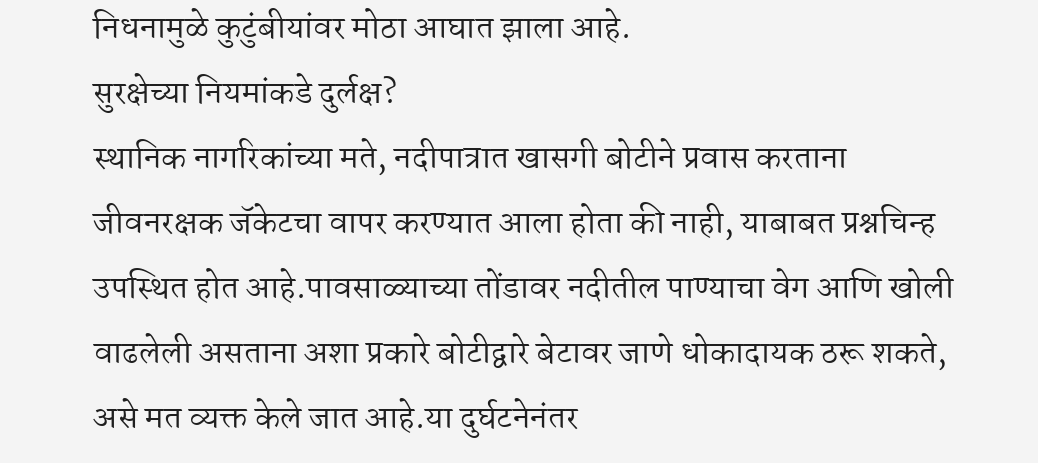निधनामुळे कुटुंबीयांवर मोठा आघात झाला आहे.
सुरक्षेच्या नियमांकडे दुर्लक्ष?
स्थानिक नागरिकांच्या मते, नदीपात्रात खासगी बोटीने प्रवास करताना जीवनरक्षक जॅकेटचा वापर करण्यात आला होता की नाही, याबाबत प्रश्नचिन्ह उपस्थित होत आहे.पावसाळ्याच्या तोंडावर नदीतील पाण्याचा वेग आणि खोली वाढलेली असताना अशा प्रकारे बोटीद्वारे बेटावर जाणे धोकादायक ठरू शकते, असे मत व्यक्त केले जात आहे.या दुर्घटनेनंतर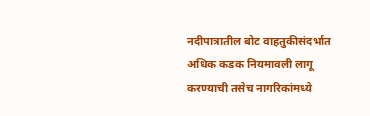नदीपात्रातील बोट वाहतुकीसंदर्भात अधिक कडक नियमावली लागू करण्याची तसेच नागरिकांमध्ये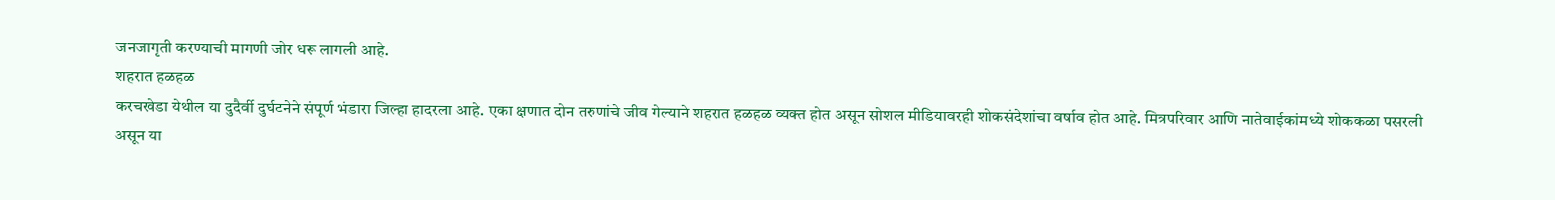जनजागृती करण्याची मागणी जोर धरू लागली आहे.
शहरात हळहळ
करचखेडा येथील या दुदैर्वी दुर्घटनेने संपूर्ण भंडारा जिल्हा हादरला आहे. एका क्षणात दोन तरुणांचे जीव गेल्याने शहरात हळहळ व्यक्त होत असून सोशल मीडियावरही शोकसंदेशांचा वर्षाव होत आहे. मित्रपरिवार आणि नातेवाईकांमध्ये शोककळा पसरली असून या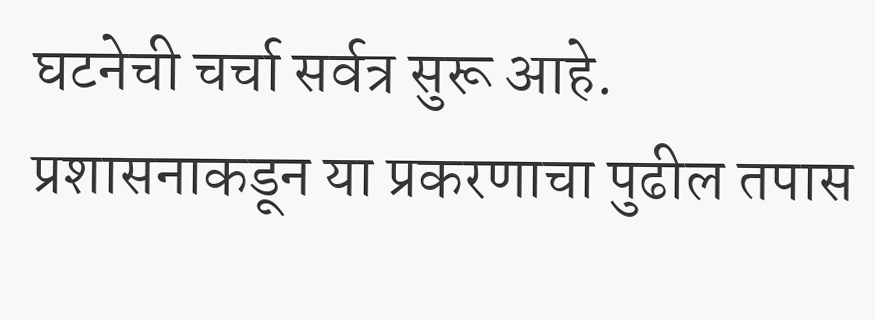घटनेची चर्चा सर्वत्र सुरू आहे. प्रशासनाकडून या प्रकरणाचा पुढील तपास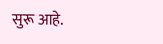सुरू आहे.